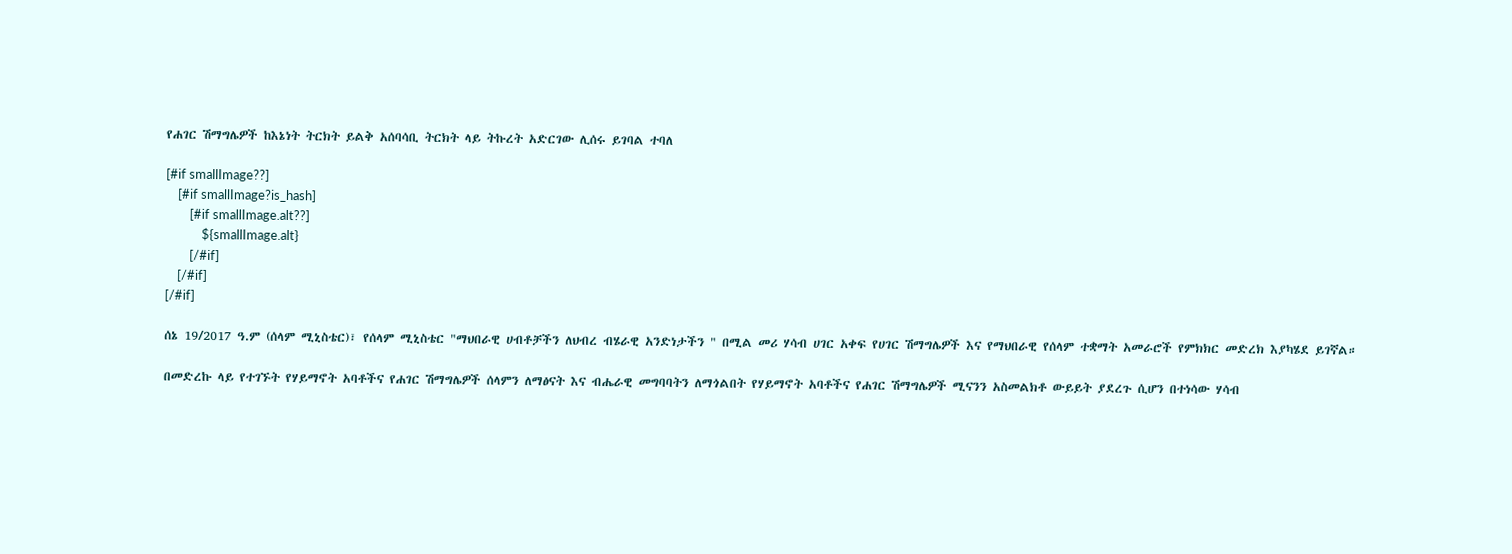የሐገር ሽማግሌዎች ከእኔነት ትርክት ይልቅ አሰባሳቢ ትርክት ላይ ትኩረት አድርገው ሊሰሩ ይገባል ተባለ

[#if smallImage??]
    [#if smallImage?is_hash]
        [#if smallImage.alt??]
            ${smallImage.alt}
        [/#if]
    [/#if]
[/#if]

ሰኔ 19/2017 ዓ.ም (ሰላም ሚኒስቴር)፣ የሰላም ሚኒስቴር "ማህበራዊ ሀብቶቻችን ለህብረ ብሄራዊ አንድነታችን " በሚል መሪ ሃሳብ ሀገር አቀፍ የሀገር ሽማግሌዎች እና የማህበራዊ የሰላም ተቋማት አመራሮች የምክክር መድረክ እያካሄደ ይገኛል።

በመድረኩ ላይ የተገኙት የሃይማኖት አባቶችና የሐገር ሽማግሌዎች ሰላምን ለማፅናት እና ብሔራዊ መግባባትን ለማጎልበት የሃይማኖት አባቶችና የሐገር ሽማግሌዎች ሚናንን አስመልክቶ ውይይት ያደረጉ ሲሆን በተነሳው ሃሳብ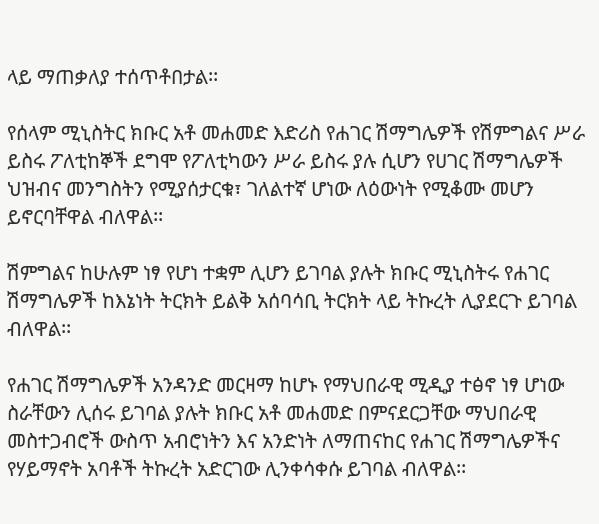ላይ ማጠቃለያ ተሰጥቶበታል፡፡

የሰላም ሚኒስትር ክቡር አቶ መሐመድ እድሪስ የሐገር ሽማግሌዎች የሽምግልና ሥራ ይስሩ ፖለቲከኞች ደግሞ የፖለቲካውን ሥራ ይስሩ ያሉ ሲሆን የሀገር ሽማግሌዎች ህዝብና መንግስትን የሚያሰታርቁ፣ ገለልተኛ ሆነው ለዕውነት የሚቆሙ መሆን ይኖርባቸዋል ብለዋል፡፡

ሽምግልና ከሁሉም ነፃ የሆነ ተቋም ሊሆን ይገባል ያሉት ክቡር ሚኒስትሩ የሐገር ሽማግሌዎች ከእኔነት ትርክት ይልቅ አሰባሳቢ ትርክት ላይ ትኩረት ሊያደርጉ ይገባል ብለዋል፡፡

የሐገር ሽማግሌዎች አንዳንድ መርዛማ ከሆኑ የማህበራዊ ሚዲያ ተፅኖ ነፃ ሆነው ስራቸውን ሊሰሩ ይገባል ያሉት ክቡር አቶ መሐመድ በምናደርጋቸው ማህበራዊ መስተጋብሮች ውስጥ አብሮነትን እና አንድነት ለማጠናከር የሐገር ሽማግሌዎችና የሃይማኖት አባቶች ትኩረት አድርገው ሊንቀሳቀሱ ይገባል ብለዋል፡፡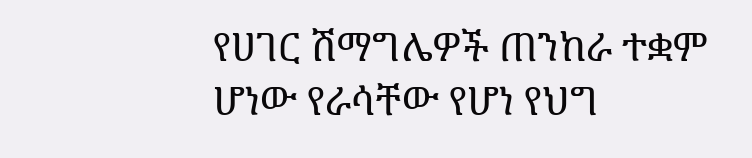የሀገር ሽማግሌዎች ጠንከራ ተቋም ሆነው የራሳቸው የሆነ የህግ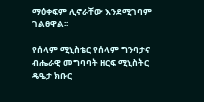ማዕቀፍም ሊኖራቸው እንደሚገባም ገልፀዋል፡፡

የሰላም ሚኒስቴር የሰላም ግንባታና ብሔራዊ መግባባት ዘርፍ ሚኒስትር ዴዔታ ክቡር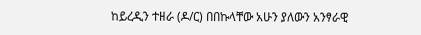ከይረዲን ተዘራ (ዶ/ር) በበኩላቸው አሁን ያለውን አንፃራዊ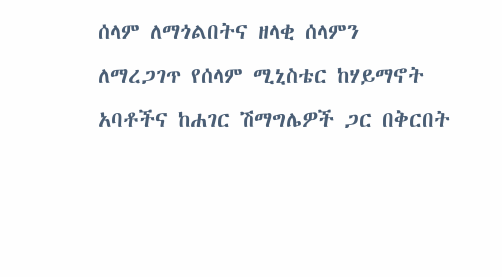ሰላም ለማጎልበትና ዘላቂ ሰላምን ለማረጋገጥ የሰላም ሚኒስቴር ከሃይማኖት አባቶችና ከሐገር ሽማግሌዎች ጋር በቅርበት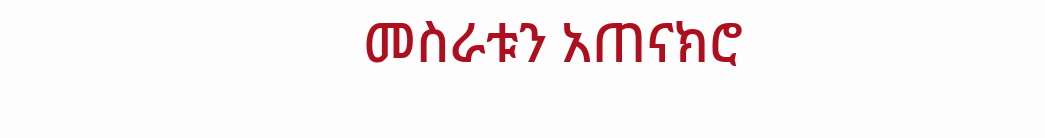መስራቱን አጠናክሮ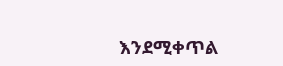እንደሚቀጥል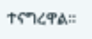ተናግረዋል፡፡